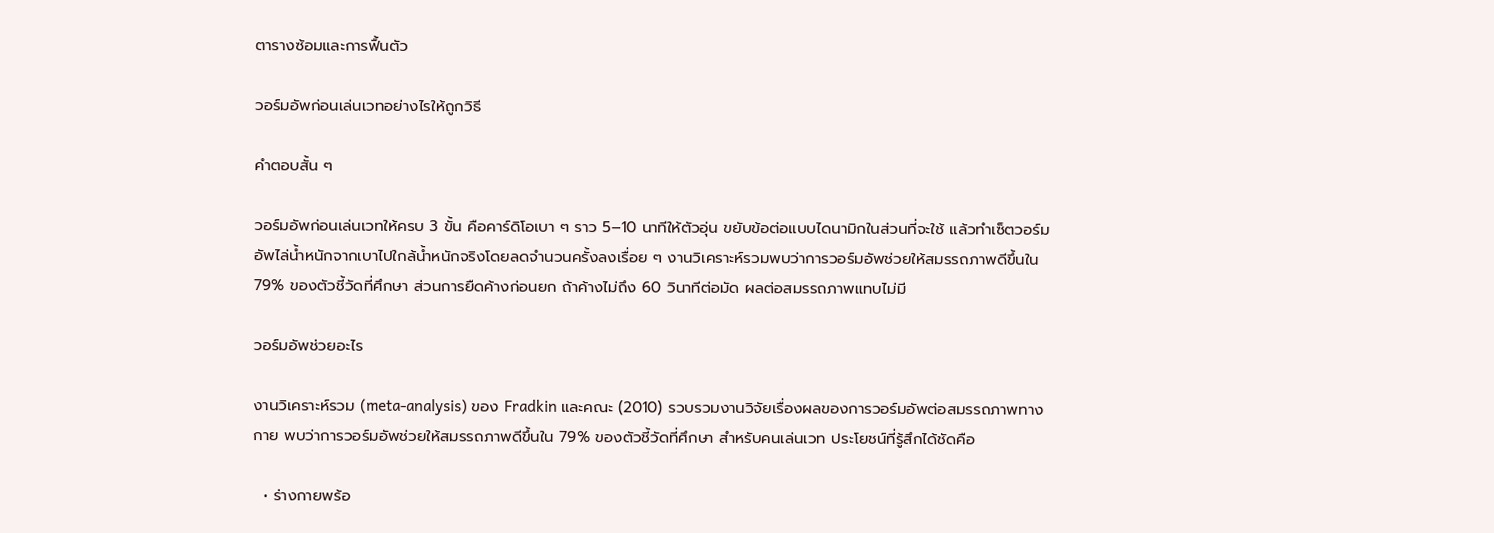ตารางซ้อมและการฟื้นตัว

วอร์มอัพก่อนเล่นเวทอย่างไรให้ถูกวิธี

คำตอบสั้น ๆ

วอร์มอัพก่อนเล่นเวทให้ครบ 3 ขั้น คือคาร์ดิโอเบา ๆ ราว 5–10 นาทีให้ตัวอุ่น ขยับข้อต่อแบบไดนามิกในส่วนที่จะใช้ แล้วทำเซ็ตวอร์มอัพไล่น้ำหนักจากเบาไปใกล้น้ำหนักจริงโดยลดจำนวนครั้งลงเรื่อย ๆ งานวิเคราะห์รวมพบว่าการวอร์มอัพช่วยให้สมรรถภาพดีขึ้นใน 79% ของตัวชี้วัดที่ศึกษา ส่วนการยืดค้างก่อนยก ถ้าค้างไม่ถึง 60 วินาทีต่อมัด ผลต่อสมรรถภาพแทบไม่มี

วอร์มอัพช่วยอะไร

งานวิเคราะห์รวม (meta-analysis) ของ Fradkin และคณะ (2010) รวบรวมงานวิจัยเรื่องผลของการวอร์มอัพต่อสมรรถภาพทางกาย พบว่าการวอร์มอัพช่วยให้สมรรถภาพดีขึ้นใน 79% ของตัวชี้วัดที่ศึกษา สำหรับคนเล่นเวท ประโยชน์ที่รู้สึกได้ชัดคือ

  • ร่างกายพร้อ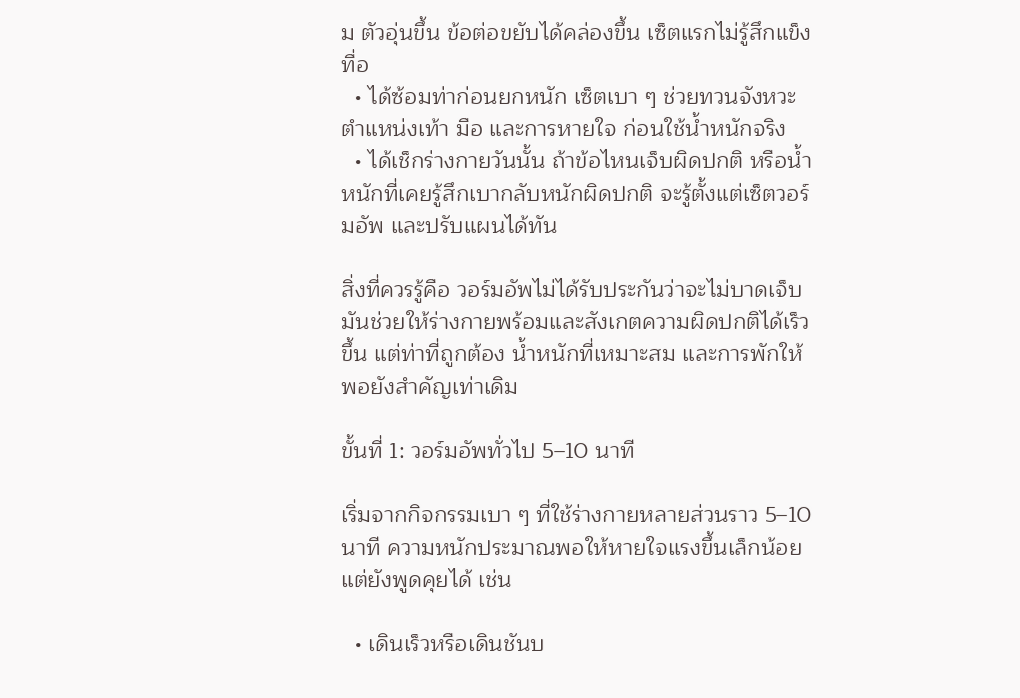ม ตัวอุ่นขึ้น ข้อต่อขยับได้คล่องขึ้น เซ็ตแรกไม่รู้สึกแข็งทื่อ
  • ได้ซ้อมท่าก่อนยกหนัก เซ็ตเบา ๆ ช่วยทวนจังหวะ ตำแหน่งเท้า มือ และการหายใจ ก่อนใช้น้ำหนักจริง
  • ได้เช็กร่างกายวันนั้น ถ้าข้อไหนเจ็บผิดปกติ หรือน้ำหนักที่เคยรู้สึกเบากลับหนักผิดปกติ จะรู้ตั้งแต่เซ็ตวอร์มอัพ และปรับแผนได้ทัน

สิ่งที่ควรรู้คือ วอร์มอัพไม่ได้รับประกันว่าจะไม่บาดเจ็บ มันช่วยให้ร่างกายพร้อมและสังเกตความผิดปกติได้เร็วขึ้น แต่ท่าที่ถูกต้อง น้ำหนักที่เหมาะสม และการพักให้พอยังสำคัญเท่าเดิม

ขั้นที่ 1: วอร์มอัพทั่วไป 5–10 นาที

เริ่มจากกิจกรรมเบา ๆ ที่ใช้ร่างกายหลายส่วนราว 5–10 นาที ความหนักประมาณพอให้หายใจแรงขึ้นเล็กน้อยแต่ยังพูดคุยได้ เช่น

  • เดินเร็วหรือเดินชันบ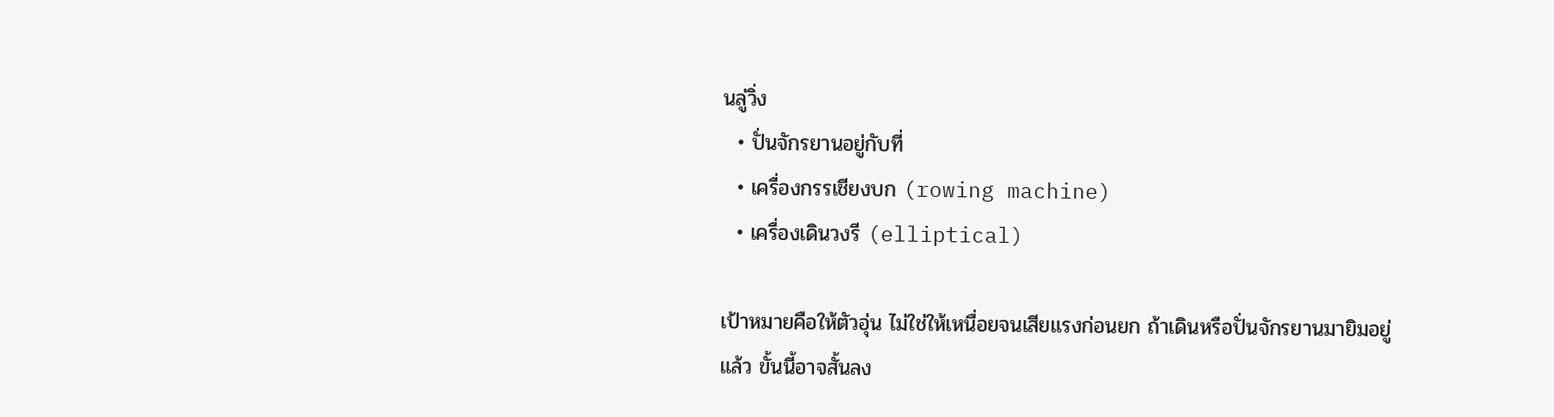นลู่วิ่ง
  • ปั่นจักรยานอยู่กับที่
  • เครื่องกรรเชียงบก (rowing machine)
  • เครื่องเดินวงรี (elliptical)

เป้าหมายคือให้ตัวอุ่น ไม่ใช่ให้เหนื่อยจนเสียแรงก่อนยก ถ้าเดินหรือปั่นจักรยานมายิมอยู่แล้ว ขั้นนี้อาจสั้นลง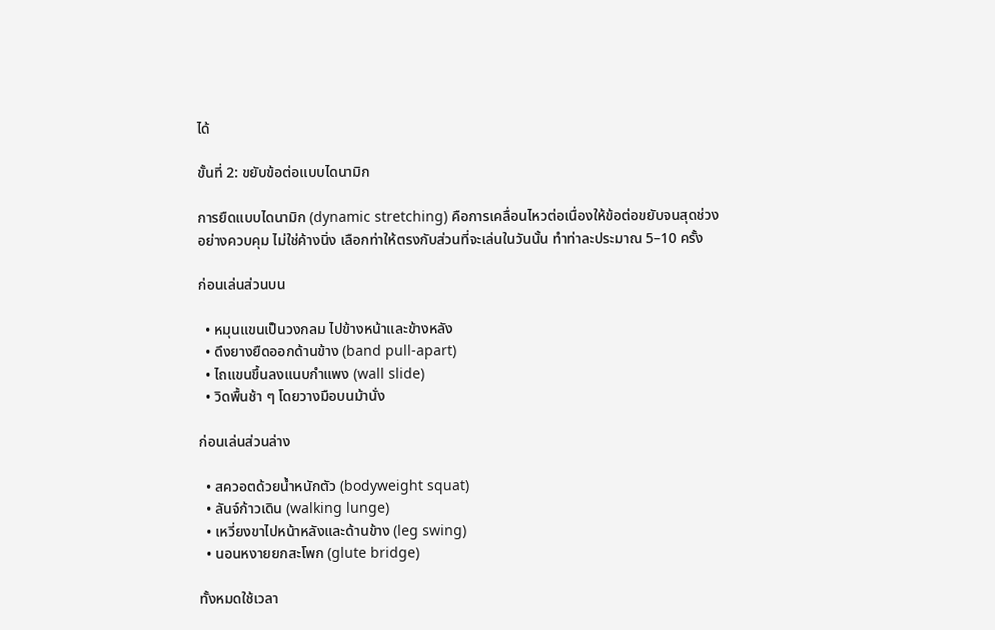ได้

ขั้นที่ 2: ขยับข้อต่อแบบไดนามิก

การยืดแบบไดนามิก (dynamic stretching) คือการเคลื่อนไหวต่อเนื่องให้ข้อต่อขยับจนสุดช่วงอย่างควบคุม ไม่ใช่ค้างนิ่ง เลือกท่าให้ตรงกับส่วนที่จะเล่นในวันนั้น ทำท่าละประมาณ 5–10 ครั้ง

ก่อนเล่นส่วนบน

  • หมุนแขนเป็นวงกลม ไปข้างหน้าและข้างหลัง
  • ดึงยางยืดออกด้านข้าง (band pull-apart)
  • ไถแขนขึ้นลงแนบกำแพง (wall slide)
  • วิดพื้นช้า ๆ โดยวางมือบนม้านั่ง

ก่อนเล่นส่วนล่าง

  • สควอตด้วยน้ำหนักตัว (bodyweight squat)
  • ลันจ์ก้าวเดิน (walking lunge)
  • เหวี่ยงขาไปหน้าหลังและด้านข้าง (leg swing)
  • นอนหงายยกสะโพก (glute bridge)

ทั้งหมดใช้เวลา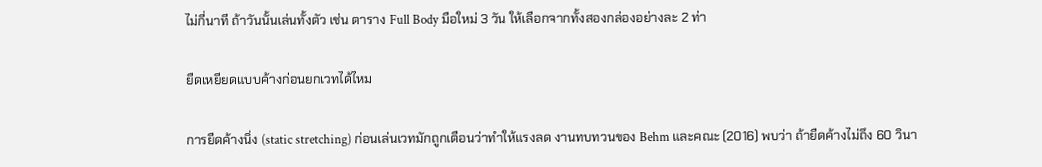ไม่กี่นาที ถ้าวันนั้นเล่นทั้งตัว เช่น ตาราง Full Body มือใหม่ 3 วัน ให้เลือกจากทั้งสองกล่องอย่างละ 2 ท่า

ยืดเหยียดแบบค้างก่อนยกเวทได้ไหม

การยืดค้างนิ่ง (static stretching) ก่อนเล่นเวทมักถูกเตือนว่าทำให้แรงลด งานทบทวนของ Behm และคณะ (2016) พบว่า ถ้ายืดค้างไม่ถึง 60 วินา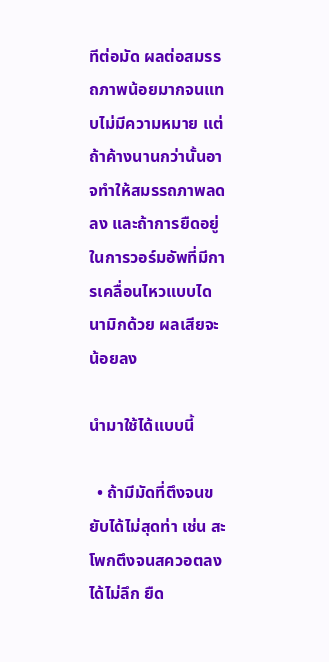ทีต่อมัด ผลต่อสมรรถภาพน้อยมากจนแทบไม่มีความหมาย แต่ถ้าค้างนานกว่านั้นอาจทำให้สมรรถภาพลดลง และถ้าการยืดอยู่ในการวอร์มอัพที่มีการเคลื่อนไหวแบบไดนามิกด้วย ผลเสียจะน้อยลง

นำมาใช้ได้แบบนี้

  • ถ้ามีมัดที่ตึงจนขยับได้ไม่สุดท่า เช่น สะโพกตึงจนสควอตลงได้ไม่ลึก ยืด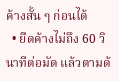ค้างสั้น ๆ ก่อนได้
  • ยืดค้างไม่ถึง 60 วินาทีต่อมัด แล้วตามด้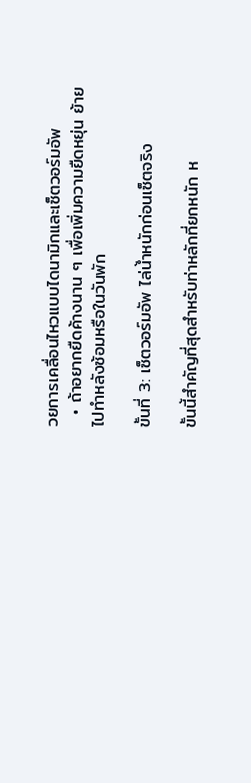วยการเคลื่อนไหวแบบไดนามิกและเซ็ตวอร์มอัพ
  • ถ้าอยากยืดค้างนาน ๆ เพื่อเพิ่มความยืดหยุ่น ย้ายไปทำหลังซ้อมหรือในวันพัก

ขั้นที่ 3: เซ็ตวอร์มอัพ ไล่น้ำหนักก่อนเซ็ตจริง

ขั้นนี้สำคัญที่สุดสำหรับท่าหลักที่ยกหนัก ห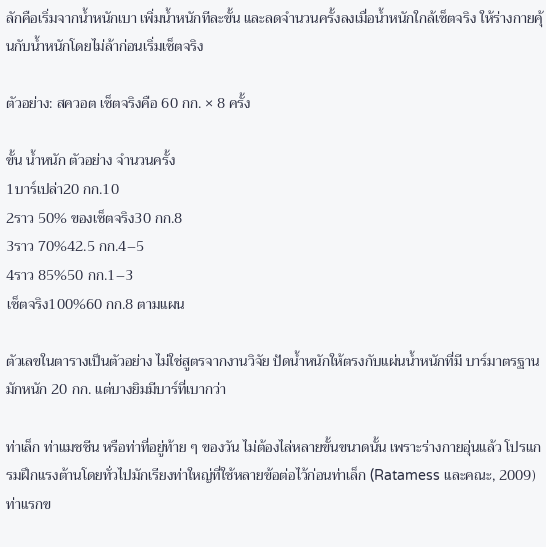ลักคือเริ่มจากน้ำหนักเบา เพิ่มน้ำหนักทีละขั้น และลดจำนวนครั้งลงเมื่อน้ำหนักใกล้เซ็ตจริง ให้ร่างกายคุ้นกับน้ำหนักโดยไม่ล้าก่อนเริ่มเซ็ตจริง

ตัวอย่าง: สควอต เซ็ตจริงคือ 60 กก. × 8 ครั้ง

ขั้น น้ำหนัก ตัวอย่าง จำนวนครั้ง
1บาร์เปล่า20 กก.10
2ราว 50% ของเซ็ตจริง30 กก.8
3ราว 70%42.5 กก.4–5
4ราว 85%50 กก.1–3
เซ็ตจริง100%60 กก.8 ตามแผน

ตัวเลขในตารางเป็นตัวอย่าง ไม่ใช่สูตรจากงานวิจัย ปัดน้ำหนักให้ตรงกับแผ่นน้ำหนักที่มี บาร์มาตรฐานมักหนัก 20 กก. แต่บางยิมมีบาร์ที่เบากว่า

ท่าเล็ก ท่าแมชชีน หรือท่าที่อยู่ท้าย ๆ ของวัน ไม่ต้องไล่หลายขั้นขนาดนั้น เพราะร่างกายอุ่นแล้ว โปรแกรมฝึกแรงต้านโดยทั่วไปมักเรียงท่าใหญ่ที่ใช้หลายข้อต่อไว้ก่อนท่าเล็ก (Ratamess และคณะ, 2009) ท่าแรกข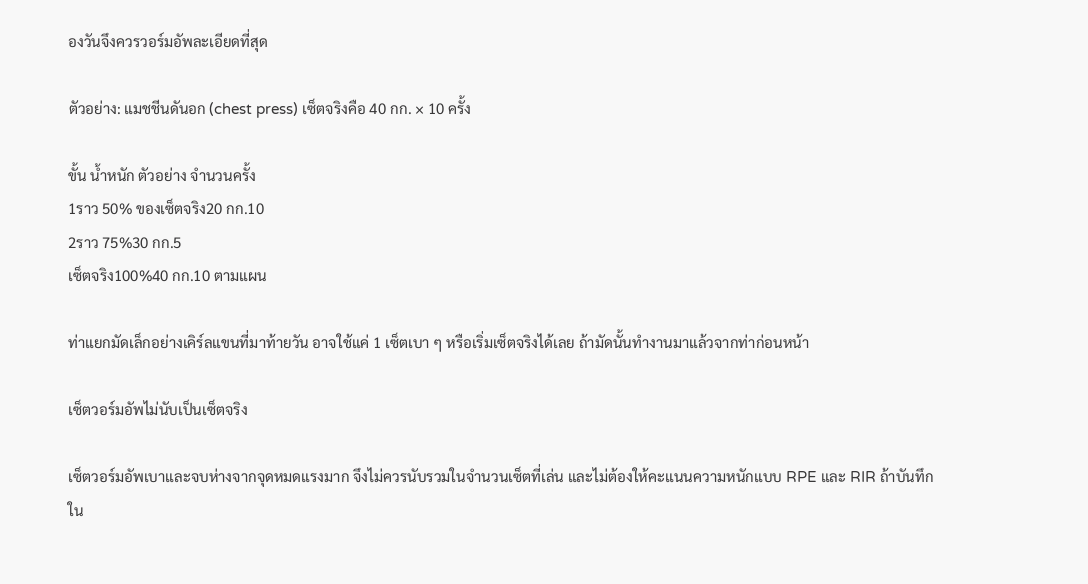องวันจึงควรวอร์มอัพละเอียดที่สุด

ตัวอย่าง: แมชชีนดันอก (chest press) เซ็ตจริงคือ 40 กก. × 10 ครั้ง

ขั้น น้ำหนัก ตัวอย่าง จำนวนครั้ง
1ราว 50% ของเซ็ตจริง20 กก.10
2ราว 75%30 กก.5
เซ็ตจริง100%40 กก.10 ตามแผน

ท่าแยกมัดเล็กอย่างเคิร์ลแขนที่มาท้ายวัน อาจใช้แค่ 1 เซ็ตเบา ๆ หรือเริ่มเซ็ตจริงได้เลย ถ้ามัดนั้นทำงานมาแล้วจากท่าก่อนหน้า

เซ็ตวอร์มอัพไม่นับเป็นเซ็ตจริง

เซ็ตวอร์มอัพเบาและจบห่างจากจุดหมดแรงมาก จึงไม่ควรนับรวมในจำนวนเซ็ตที่เล่น และไม่ต้องให้คะแนนความหนักแบบ RPE และ RIR ถ้าบันทึกใน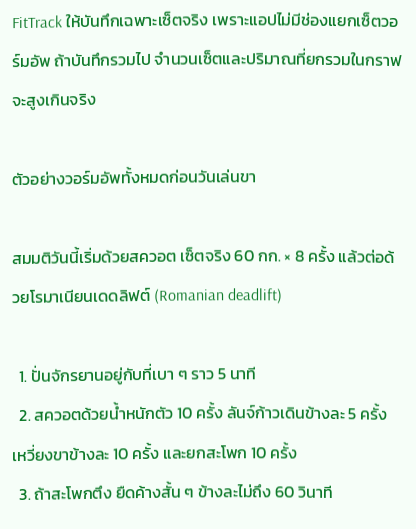FitTrack ให้บันทึกเฉพาะเซ็ตจริง เพราะแอปไม่มีช่องแยกเซ็ตวอร์มอัพ ถ้าบันทึกรวมไป จำนวนเซ็ตและปริมาณที่ยกรวมในกราฟจะสูงเกินจริง

ตัวอย่างวอร์มอัพทั้งหมดก่อนวันเล่นขา

สมมติวันนี้เริ่มด้วยสควอต เซ็ตจริง 60 กก. × 8 ครั้ง แล้วต่อด้วยโรมาเนียนเดดลิฟต์ (Romanian deadlift)

  1. ปั่นจักรยานอยู่กับที่เบา ๆ ราว 5 นาที
  2. สควอตด้วยน้ำหนักตัว 10 ครั้ง ลันจ์ก้าวเดินข้างละ 5 ครั้ง เหวี่ยงขาข้างละ 10 ครั้ง และยกสะโพก 10 ครั้ง
  3. ถ้าสะโพกตึง ยืดค้างสั้น ๆ ข้างละไม่ถึง 60 วินาที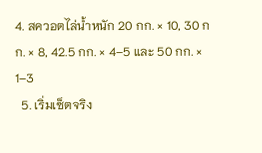4. สควอตไล่น้ำหนัก 20 กก. × 10, 30 กก. × 8, 42.5 กก. × 4–5 และ 50 กก. × 1–3
  5. เริ่มเซ็ตจริง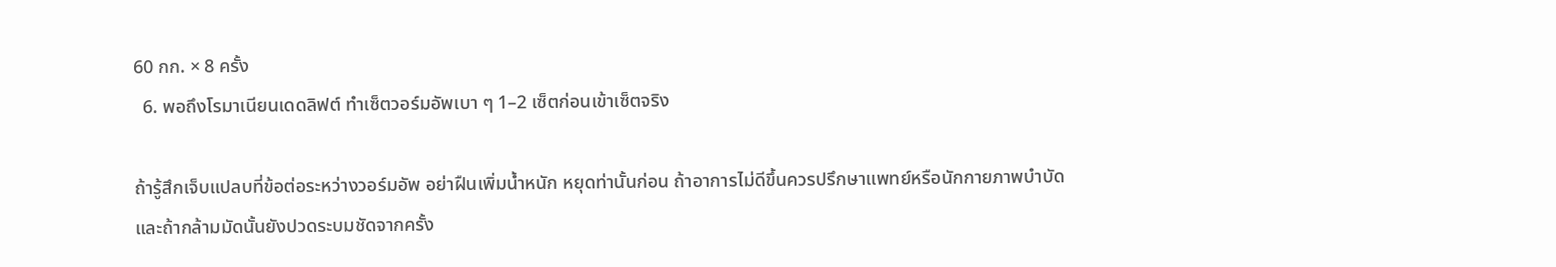60 กก. × 8 ครั้ง
  6. พอถึงโรมาเนียนเดดลิฟต์ ทำเซ็ตวอร์มอัพเบา ๆ 1–2 เซ็ตก่อนเข้าเซ็ตจริง

ถ้ารู้สึกเจ็บแปลบที่ข้อต่อระหว่างวอร์มอัพ อย่าฝืนเพิ่มน้ำหนัก หยุดท่านั้นก่อน ถ้าอาการไม่ดีขึ้นควรปรึกษาแพทย์หรือนักกายภาพบำบัด และถ้ากล้ามมัดนั้นยังปวดระบมชัดจากครั้ง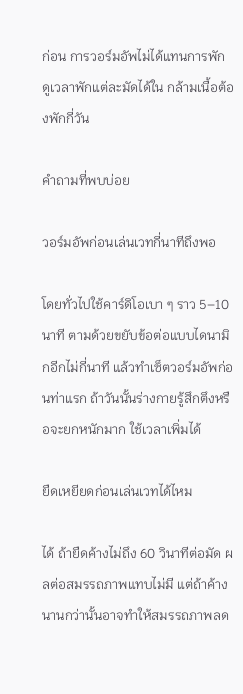ก่อน การวอร์มอัพไม่ได้แทนการพัก ดูเวลาพักแต่ละมัดได้ใน กล้ามเนื้อต้องพักกี่วัน

คำถามที่พบบ่อย

วอร์มอัพก่อนเล่นเวทกี่นาทีถึงพอ

โดยทั่วไปใช้คาร์ดิโอเบา ๆ ราว 5–10 นาที ตามด้วยขยับข้อต่อแบบไดนามิกอีกไม่กี่นาที แล้วทำเซ็ตวอร์มอัพก่อนท่าแรก ถ้าวันนั้นร่างกายรู้สึกตึงหรือจะยกหนักมาก ใช้เวลาเพิ่มได้

ยืดเหยียดก่อนเล่นเวทได้ไหม

ได้ ถ้ายืดค้างไม่ถึง 60 วินาทีต่อมัด ผลต่อสมรรถภาพแทบไม่มี แต่ถ้าค้างนานกว่านั้นอาจทำให้สมรรถภาพลด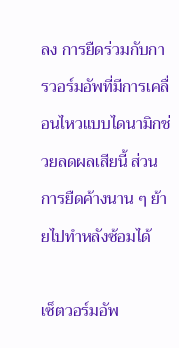ลง การยืดร่วมกับการวอร์มอัพที่มีการเคลื่อนไหวแบบไดนามิกช่วยลดผลเสียนี้ ส่วนการยืดค้างนาน ๆ ย้ายไปทำหลังซ้อมได้

เซ็ตวอร์มอัพ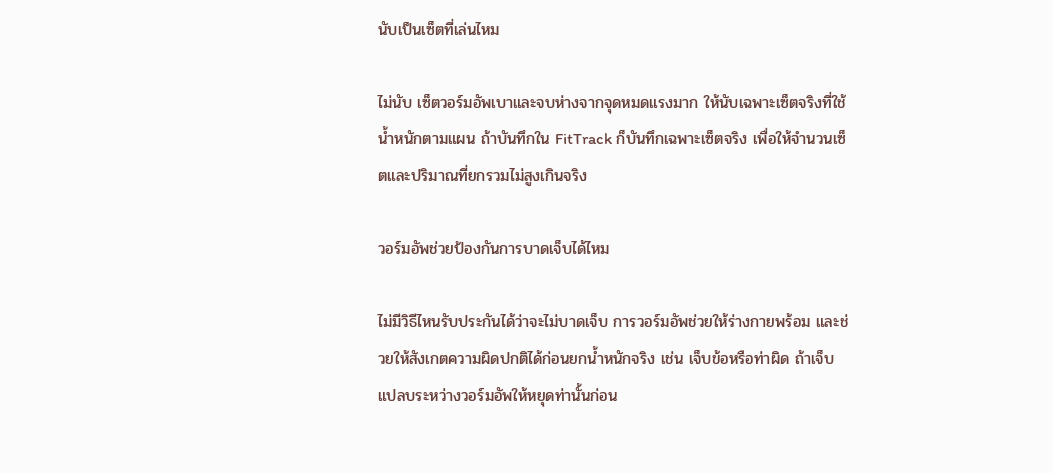นับเป็นเซ็ตที่เล่นไหม

ไม่นับ เซ็ตวอร์มอัพเบาและจบห่างจากจุดหมดแรงมาก ให้นับเฉพาะเซ็ตจริงที่ใช้น้ำหนักตามแผน ถ้าบันทึกใน FitTrack ก็บันทึกเฉพาะเซ็ตจริง เพื่อให้จำนวนเซ็ตและปริมาณที่ยกรวมไม่สูงเกินจริง

วอร์มอัพช่วยป้องกันการบาดเจ็บได้ไหม

ไม่มีวิธีไหนรับประกันได้ว่าจะไม่บาดเจ็บ การวอร์มอัพช่วยให้ร่างกายพร้อม และช่วยให้สังเกตความผิดปกติได้ก่อนยกน้ำหนักจริง เช่น เจ็บข้อหรือท่าผิด ถ้าเจ็บแปลบระหว่างวอร์มอัพให้หยุดท่านั้นก่อน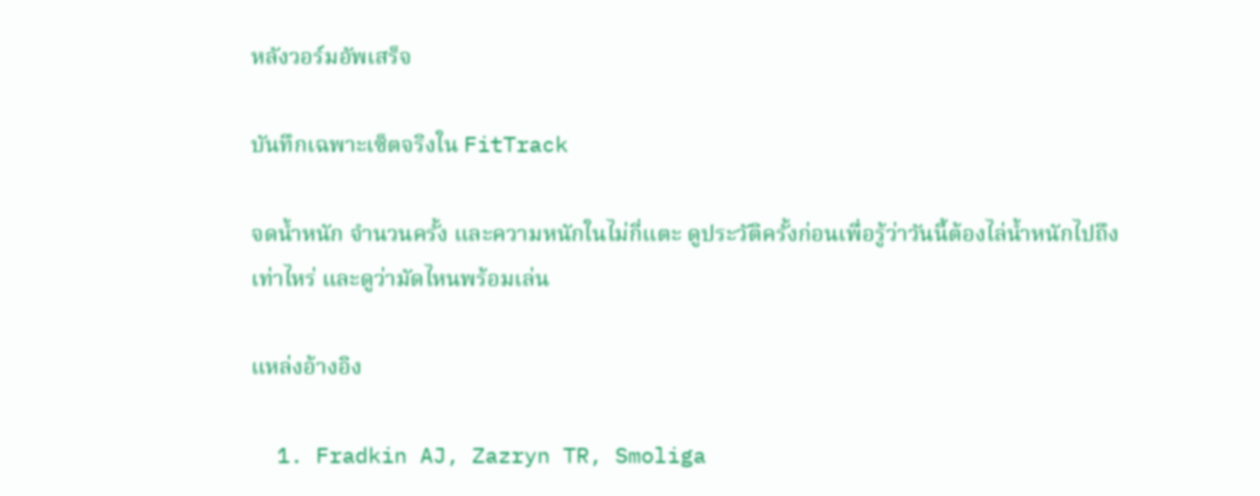หลังวอร์มอัพเสร็จ

บันทึกเฉพาะเซ็ตจริงใน FitTrack

จดน้ำหนัก จำนวนครั้ง และความหนักในไม่กี่แตะ ดูประวัติครั้งก่อนเพื่อรู้ว่าวันนี้ต้องไล่น้ำหนักไปถึงเท่าไหร่ และดูว่ามัดไหนพร้อมเล่น

แหล่งอ้างอิง

  1. Fradkin AJ, Zazryn TR, Smoliga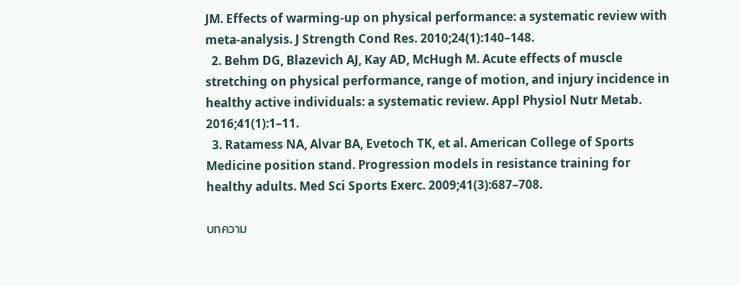JM. Effects of warming-up on physical performance: a systematic review with meta-analysis. J Strength Cond Res. 2010;24(1):140–148.
  2. Behm DG, Blazevich AJ, Kay AD, McHugh M. Acute effects of muscle stretching on physical performance, range of motion, and injury incidence in healthy active individuals: a systematic review. Appl Physiol Nutr Metab. 2016;41(1):1–11.
  3. Ratamess NA, Alvar BA, Evetoch TK, et al. American College of Sports Medicine position stand. Progression models in resistance training for healthy adults. Med Sci Sports Exerc. 2009;41(3):687–708.

บทความ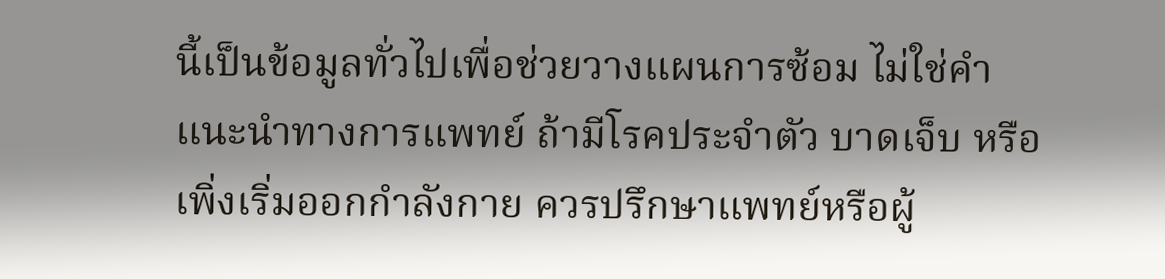นี้เป็นข้อมูลทั่วไปเพื่อช่วยวางแผนการซ้อม ไม่ใช่คำแนะนำทางการแพทย์ ถ้ามีโรคประจำตัว บาดเจ็บ หรือเพิ่งเริ่มออกกำลังกาย ควรปรึกษาแพทย์หรือผู้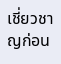เชี่ยวชาญก่อน